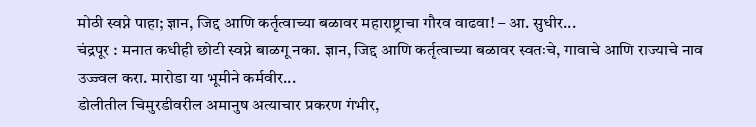मोठी स्वप्ने पाहा; ज्ञान, जिद्द आणि कर्तृत्वाच्या बळावर महाराष्ट्राचा गौरव वाढवा! – आ. सुधीर...
चंद्रपूर : मनात कधीही छोटी स्वप्ने बाळगू नका. ज्ञान, जिद्द आणि कर्तृत्वाच्या बळावर स्वतःचे, गावाचे आणि राज्याचे नाव उज्ज्वल करा. मारोडा या भूमीने कर्मवीर...
डोलीतील चिमुरडीवरील अमानुष अत्याचार प्रकरण गंभीर,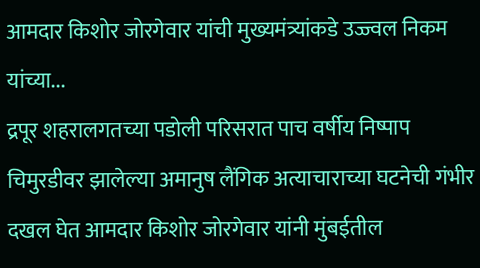आमदार किशोर जोरगेवार यांची मुख्यमंत्र्यांकडे उज्ज्वल निकम यांच्या...
द्रपूर शहरालगतच्या पडोली परिसरात पाच वर्षीय निष्पाप चिमुरडीवर झालेल्या अमानुष लैंगिक अत्याचाराच्या घटनेची गंभीर दखल घेत आमदार किशोर जोरगेवार यांनी मुंबईतील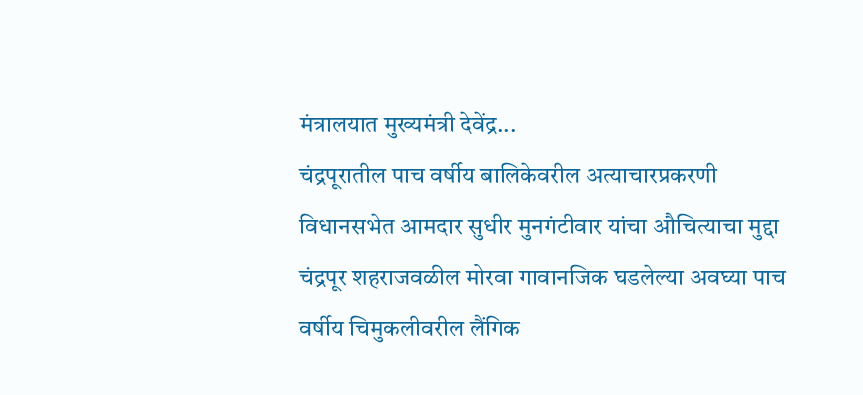मंत्रालयात मुख्यमंत्री देवेंद्र...
चंद्रपूरातील पाच वर्षीय बालिकेवरील अत्याचारप्रकरणी विधानसभेत आमदार सुधीर मुनगंटीवार यांचा औचित्याचा मुद्दा
चंद्रपूर शहराजवळील मोरवा गावानजिक घडलेल्या अवघ्या पाच वर्षीय चिमुकलीवरील लैंगिक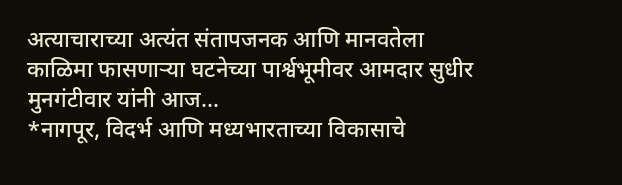अत्याचाराच्या अत्यंत संतापजनक आणि मानवतेला काळिमा फासणाऱ्या घटनेच्या पार्श्वभूमीवर आमदार सुधीर मुनगंटीवार यांनी आज...
*नागपूर, विदर्भ आणि मध्यभारताच्या विकासाचे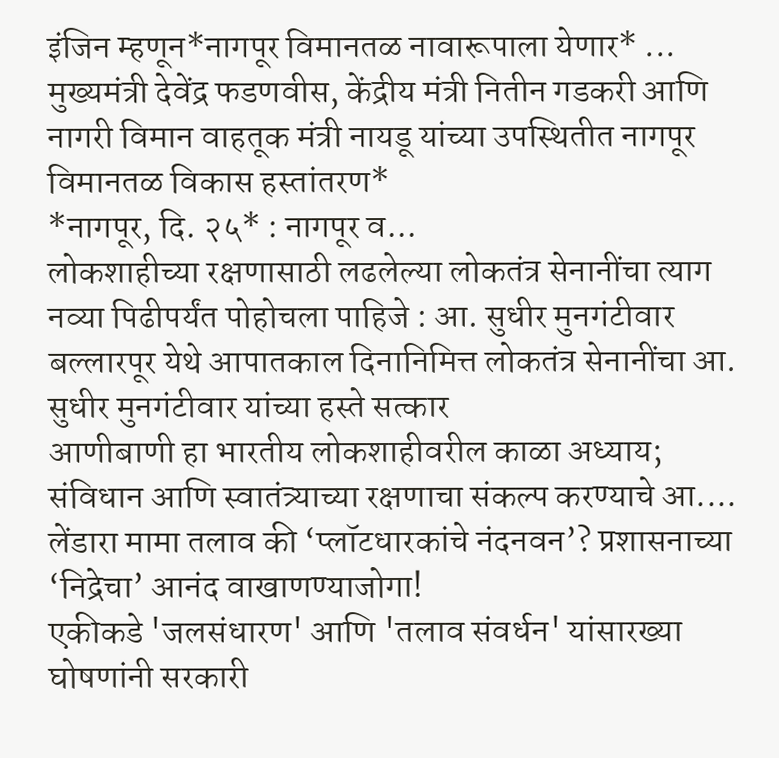इंजिन म्हणून*नागपूर विमानतळ नावारूपाला येणार* ...
मुख्यमंत्री देवेंद्र फडणवीस, केंद्रीय मंत्री नितीन गडकरी आणि नागरी विमान वाहतूक मंत्री नायडू यांच्या उपस्थितीत नागपूर विमानतळ विकास हस्तांतरण*
*नागपूर, दि. २५* : नागपूर व...
लोकशाहीच्या रक्षणासाठी लढलेल्या लोकतंत्र सेनानींचा त्याग नव्या पिढीपर्यंत पोहोचला पाहिजे : आ. सुधीर मुनगंटीवार
बल्लारपूर येथे आपातकाल दिनानिमित्त लोकतंत्र सेनानींचा आ. सुधीर मुनगंटीवार यांच्या हस्ते सत्कार
आणीबाणी हा भारतीय लोकशाहीवरील काळा अध्याय; संविधान आणि स्वातंत्र्याच्या रक्षणाचा संकल्प करण्याचे आ....
लेंडारा मामा तलाव की ‘प्लॉटधारकांचे नंदनवन’? प्रशासनाच्या ‘निद्रेचा’ आनंद वाखाणण्याजोगा!
एकीकडे 'जलसंधारण' आणि 'तलाव संवर्धन' यांसारख्या घोषणांनी सरकारी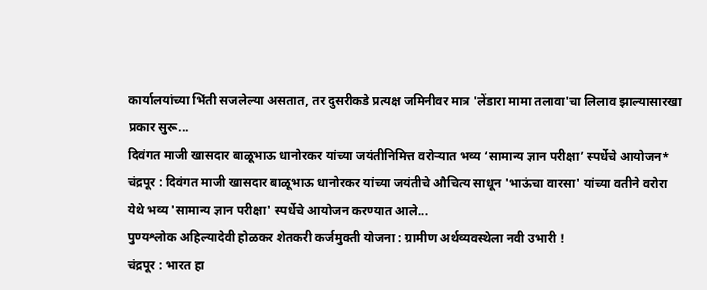कार्यालयांच्या भिंती सजलेल्या असतात, तर दुसरीकडे प्रत्यक्ष जमिनीवर मात्र 'लेंडारा मामा तलावा'चा लिलाव झाल्यासारखा प्रकार सुरू...
दिवंगत माजी खासदार बाळूभाऊ धानोरकर यांच्या जयंतीनिमित्त वरोऱ्यात भव्य ‘सामान्य ज्ञान परीक्षा’ स्पर्धेचे आयोजन*
चंद्रपूर : दिवंगत माजी खासदार बाळूभाऊ धानोरकर यांच्या जयंतीचे औचित्य साधून 'भाऊंचा वारसा' यांच्या वतीने वरोरा येथे भव्य 'सामान्य ज्ञान परीक्षा' स्पर्धेचे आयोजन करण्यात आले...
पुण्यश्लोक अहिल्यादेवी होळकर शेतकरी कर्जमुक्ती योजना : ग्रामीण अर्थव्यवस्थेला नवी उभारी !
चंद्रपूर : भारत हा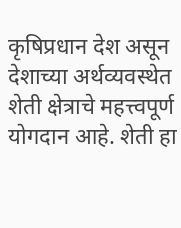कृषिप्रधान देश असून देशाच्या अर्थव्यवस्थेत शेती क्षेत्राचे महत्त्वपूर्ण योगदान आहे. शेती हा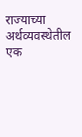राज्याच्या अर्थव्यवस्थेतील एक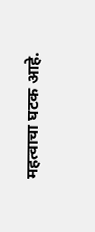महत्वाचा घटक आहे.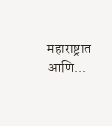महाराष्ट्रात आणि...